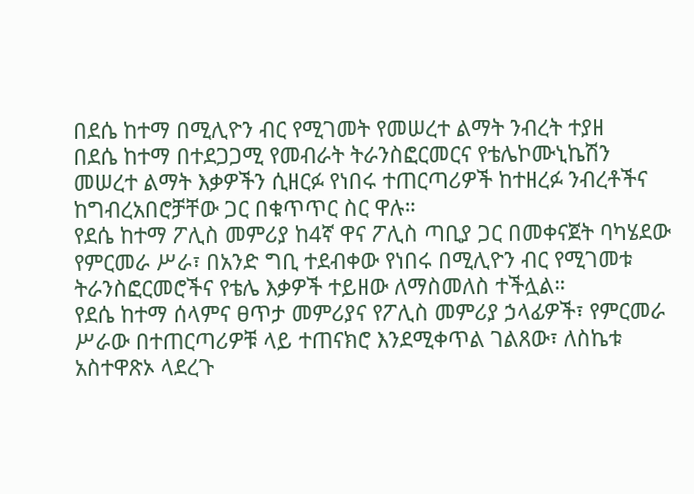በደሴ ከተማ በሚሊዮን ብር የሚገመት የመሠረተ ልማት ንብረት ተያዘ
በደሴ ከተማ በተደጋጋሚ የመብራት ትራንስፎርመርና የቴሌኮሙኒኬሽን መሠረተ ልማት እቃዎችን ሲዘርፉ የነበሩ ተጠርጣሪዎች ከተዘረፉ ንብረቶችና ከግብረአበሮቻቸው ጋር በቁጥጥር ስር ዋሉ።
የደሴ ከተማ ፖሊስ መምሪያ ከ4ኛ ዋና ፖሊስ ጣቢያ ጋር በመቀናጀት ባካሄደው የምርመራ ሥራ፣ በአንድ ግቢ ተደብቀው የነበሩ በሚሊዮን ብር የሚገመቱ ትራንስፎርመሮችና የቴሌ እቃዎች ተይዘው ለማስመለስ ተችሏል።
የደሴ ከተማ ሰላምና ፀጥታ መምሪያና የፖሊስ መምሪያ ኃላፊዎች፣ የምርመራ ሥራው በተጠርጣሪዎቹ ላይ ተጠናክሮ እንደሚቀጥል ገልጸው፣ ለስኬቱ አስተዋጽኦ ላደረጉ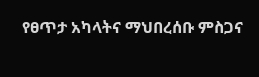የፀጥታ አካላትና ማህበረሰቡ ምስጋና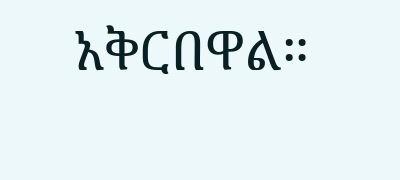አቅርበዋል።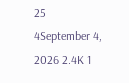25
4September 4, 2026 2.4K 1